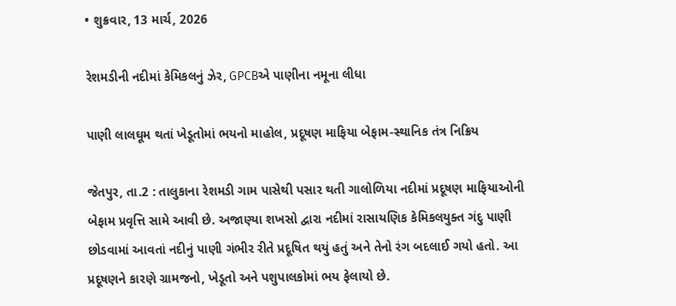• શુક્રવાર, 13 માર્ચ, 2026

રેશમડીની નદીમાં કેમિકલનું ઝેર, GPCBએ પાણીના નમૂના લીધા

પાણી લાલઘૂમ થતાં ખેડૂતોમાં ભયનો માહોલ, પ્રદૂષણ માફિયા બેફામ-સ્થાનિક તંત્ર નિક્રિય

જેતપુર, તા.2 : તાલુકાના રેશમડી ગામ પાસેથી પસાર થતી ગાલોળિયા નદીમાં પ્રદૂષણ માફિયાઓની બેફામ પ્રવૃત્તિ સામે આવી છે. અજાણ્યા શખસો દ્વારા નદીમાં રાસાયણિક કેમિકલયુક્ત ગંદુ પાણી છોડવામાં આવતાં નદીનું પાણી ગંભીર રીતે પ્રદૂષિત થયું હતું અને તેનો રંગ બદલાઈ ગયો હતો. આ પ્રદૂષણને કારણે ગ્રામજનો, ખેડૂતો અને પશુપાલકોમાં ભય ફેલાયો છે.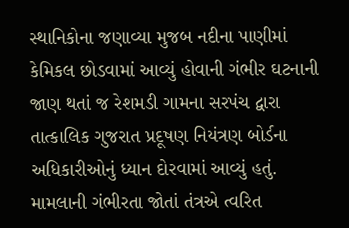સ્થાનિકોના જણાવ્યા મુજબ નદીના પાણીમાં કેમિકલ છોડવામાં આવ્યું હોવાની ગંભીર ઘટનાની જાણ થતાં જ રેશમડી ગામના સરપંચ દ્વારા તાત્કાલિક ગુજરાત પ્રદૂષણ નિયંત્રણ બોર્ડના અધિકારીઓનું ધ્યાન દોરવામાં આવ્યું હતું. મામલાની ગંભીરતા જોતાં તંત્રએ ત્વરિત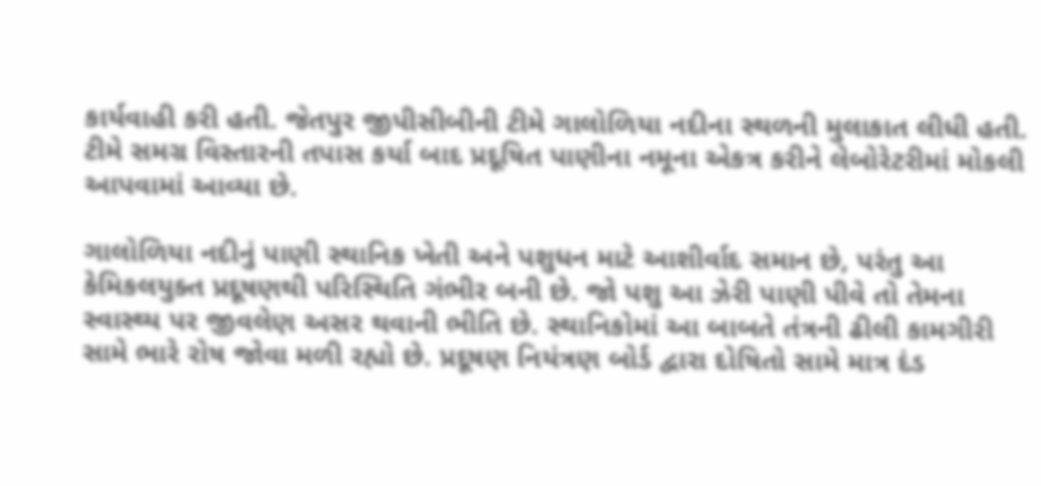કાર્યવાહી કરી હતી. જેતપુર જીપીસીબીની ટીમે ગાલોળિયા નદીના સ્થળની મુલાકાત લીધી હતી. ટીમે સમગ્ર વિસ્તારની તપાસ કર્યા બાદ પ્રદૂષિત પાણીના નમૂના એકત્ર કરીને લેબોરેટરીમાં મોકલી આપવામાં આવ્યા છે.

ગાલોળિયા નદીનું પાણી સ્થાનિક ખેતી અને પશુધન માટે આશીર્વાદ સમાન છે, પરંતુ આ કેમિકલયુક્ત પ્રદૂષણથી પરિસ્થિતિ ગંભીર બની છે. જો પશુ આ ઝેરી પાણી પીવે તો તેમના સ્વાસ્થ્ય પર જીવલેણ અસર થવાની ભીતિ છે. સ્થાનિકોમાં આ બાબતે તંત્રની ઢીલી કામગીરી સામે ભારે રોષ જોવા મળી રહ્યો છે. પ્રદૂષણ નિયંત્રણ બોર્ડ દ્વારા દોષિતો સામે માત્ર દંડ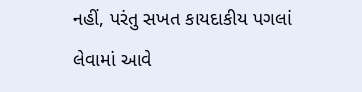નહીં, પરંતુ સખત કાયદાકીય પગલાં લેવામાં આવે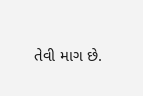તેવી માગ છે.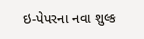ઇ-પેપરના નવા શુલ્ક